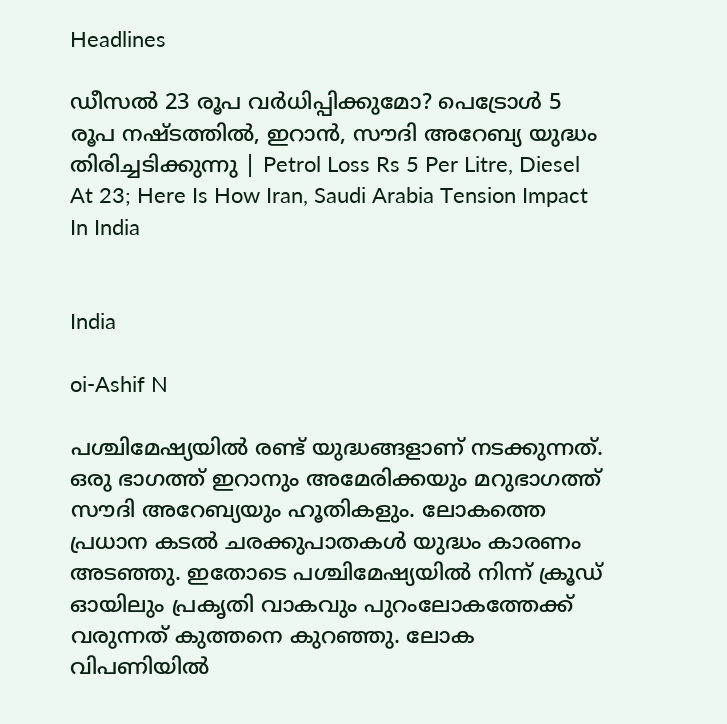Headlines

ഡീസല്‍ 23 രൂപ വര്‍ധിപ്പിക്കുമോ? പെട്രോള്‍ 5 രൂപ നഷ്ടത്തില്‍, ഇറാന്‍, സൗദി അറേബ്യ യുദ്ധം തിരിച്ചടിക്കുന്നു | Petrol Loss Rs 5 Per Litre, Diesel At 23; Here Is How Iran, Saudi Arabia Tension Impact In India


India

oi-Ashif N

പശ്ചിമേഷ്യയില്‍ രണ്ട് യുദ്ധങ്ങളാണ് നടക്കുന്നത്. ഒരു ഭാഗത്ത് ഇറാനും അമേരിക്കയും മറുഭാഗത്ത് സൗദി അറേബ്യയും ഹൂതികളും. ലോകത്തെ പ്രധാന കടല്‍ ചരക്കുപാതകള്‍ യുദ്ധം കാരണം അടഞ്ഞു. ഇതോടെ പശ്ചിമേഷ്യയില്‍ നിന്ന് ക്രൂഡ് ഓയിലും പ്രകൃതി വാകവും പുറംലോകത്തേക്ക് വരുന്നത് കുത്തനെ കുറഞ്ഞു. ലോക വിപണിയില്‍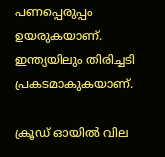പണപ്പെരുപ്പം ഉയരുകയാണ്. ഇന്ത്യയിലും തിരിച്ചടി പ്രകടമാകുകയാണ്.

ക്രൂഡ് ഓയില്‍ വില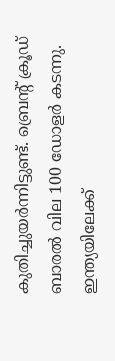കുതിച്ചുയര്‍ന്നിട്ടുണ്ട്. ബ്രെന്റ് ക്രൂഡ് ബാരല്‍ വില 100 ഡോളര്‍ കടന്നു. ഇന്ത്യയിലേക്ക്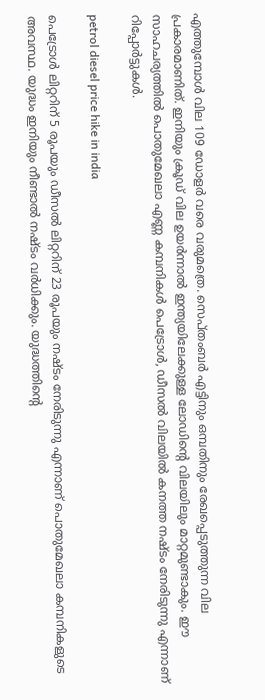എത്തുമ്പോള്‍ വില 109 ഡോളര്‍ വരെ വരുമത്രെ. സെപ്തംബര്‍ എട്ടിനും ഒമ്പതിനും രേഖപ്പെടുത്തുന്ന വില പ്രകാരമാണിത്. ഇനിയും ക്രൂഡ് വില ഉയര്‍ന്നാല്‍ ഇന്ത്യയിലേക്കുള്ള ലോഡിന്റെ വിലയിലും മാറ്റമുണ്ടാകും. ഈ സാഹചര്യത്തില്‍ പൊതുമേഖലാ എണ്ണ കമ്പനികള്‍ പെട്രോള്‍, ഡീസല്‍ വിലയില്‍ കനത്ത നഷ്ടം നേരിടുന്നു എന്നാണ് റിപ്പോര്‍ട്ടുകള്‍.

petrol diesel price hike in india

പെട്രോള്‍ ലിറ്ററിന് 5 രൂപയും ഡീസല്‍ ലിറ്ററിന് 23 രൂപയും നഷ്ടം നേരിടുന്നു എന്നാണ് പൊതുമേഖലാ കമ്പനികളുടെ അവസ്ഥ. യുദ്ധം ഇനിയും നീണ്ടാല്‍ നഷ്ടം വര്‍ധിക്കും. യുദ്ധത്തിന്റെ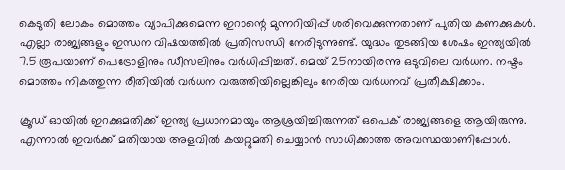കെടുതി ലോകം മൊത്തം വ്യാപിക്കുമെന്ന ഇറാന്റെ മുന്നറിയിപ്പ് ശരിവെക്കുന്നതാണ് പുതിയ കണക്കുകള്‍. എല്ലാ രാജ്യങ്ങളും ഇന്ധന വിഷയത്തില്‍ പ്രതിസന്ധി നേരിടുന്നുണ്ട്. യുദ്ധം തുടങ്ങിയ ശേഷം ഇന്ത്യയില്‍ 7.5 രൂപയാണ് പെട്രോളിനും ഡീസലിനും വര്‍ധിപ്പിച്ചത്. മെയ് 25നായിരന്നു ഒടുവിലെ വര്‍ധന. നഷ്ടം മൊത്തം നികത്തുന്ന രീതിയില്‍ വര്‍ധന വരുത്തിയില്ലെങ്കിലും നേരിയ വര്‍ധനവ് പ്രതീക്ഷിക്കാം.

ക്രൂഡ് ഓയില്‍ ഇറക്കുമതിക്ക് ഇന്ത്യ പ്രധാനമായും ആശ്രയിച്ചിരുന്നത് ഒപെക് രാജ്യങ്ങളെ ആയിരുന്നു. എന്നാല്‍ ഇവര്‍ക്ക് മതിയായ അളവില്‍ കയറ്റുമതി ചെയ്യാന്‍ സാധിക്കാത്ത അവസ്ഥയാണിപ്പോള്‍.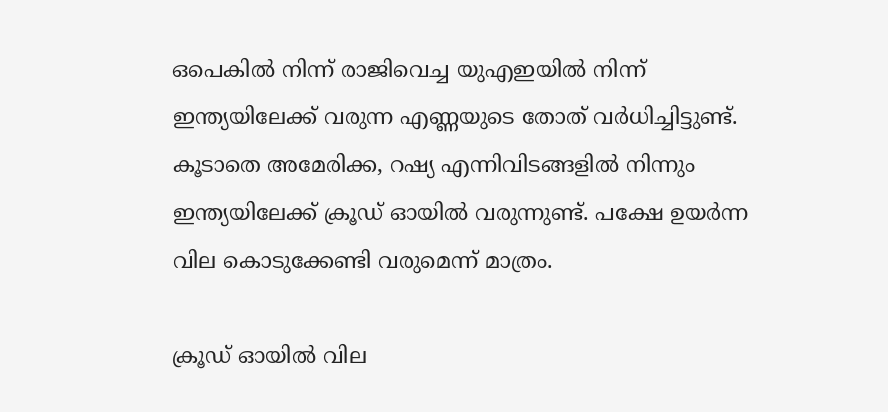ഒപെകില്‍ നിന്ന് രാജിവെച്ച യുഎഇയില്‍ നിന്ന് ഇന്ത്യയിലേക്ക് വരുന്ന എണ്ണയുടെ തോത് വര്‍ധിച്ചിട്ടുണ്ട്. കൂടാതെ അമേരിക്ക, റഷ്യ എന്നിവിടങ്ങളില്‍ നിന്നും ഇന്ത്യയിലേക്ക് ക്രൂഡ് ഓയില്‍ വരുന്നുണ്ട്. പക്ഷേ ഉയര്‍ന്ന വില കൊടുക്കേണ്ടി വരുമെന്ന് മാത്രം.

ക്രൂഡ് ഓയില്‍ വില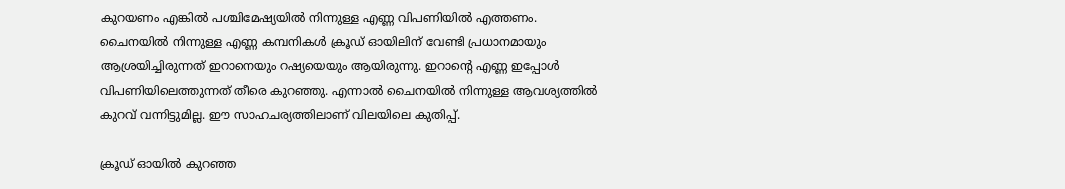കുറയണം എങ്കില്‍ പശ്ചിമേഷ്യയില്‍ നിന്നുള്ള എണ്ണ വിപണിയില്‍ എത്തണം. ചൈനയില്‍ നിന്നുള്ള എണ്ണ കമ്പനികള്‍ ക്രൂഡ് ഓയിലിന് വേണ്ടി പ്രധാനമായും ആശ്രയിച്ചിരുന്നത് ഇറാനെയും റഷ്യയെയും ആയിരുന്നു. ഇറാന്റെ എണ്ണ ഇപ്പോള്‍ വിപണിയിലെത്തുന്നത് തീരെ കുറഞ്ഞു. എന്നാല്‍ ചൈനയില്‍ നിന്നുള്ള ആവശ്യത്തില്‍ കുറവ് വന്നിട്ടുമില്ല. ഈ സാഹചര്യത്തിലാണ് വിലയിലെ കുതിപ്പ്.

ക്രൂഡ് ഓയില്‍ കുറഞ്ഞ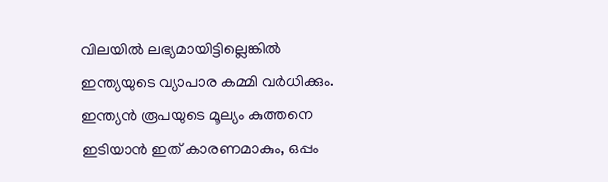വിലയില്‍ ലഭ്യമായിട്ടില്ലെങ്കില്‍ ഇന്ത്യയുടെ വ്യാപാര കമ്മി വര്‍ധിക്കും. ഇന്ത്യന്‍ രൂപയുടെ മൂല്യം കുത്തനെ ഇടിയാന്‍ ഇത് കാരണമാകും, ഒപ്പം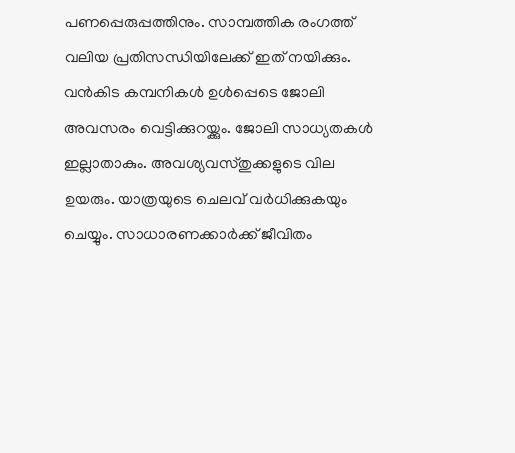പണപ്പെരുപ്പത്തിനും. സാമ്പത്തിക രംഗത്ത് വലിയ പ്രതിസന്ധിയിലേക്ക് ഇത് നയിക്കും. വന്‍കിട കമ്പനികള്‍ ഉള്‍പ്പെടെ ജോലി അവസരം വെട്ടിക്കുറയ്ക്കും. ജോലി സാധ്യതകള്‍ ഇല്ലാതാകും. അവശ്യവസ്തുക്കളുടെ വില ഉയരും. യാത്രയുടെ ചെലവ് വര്‍ധിക്കുകയും ചെയ്യും. സാധാരണക്കാര്‍ക്ക് ജീവിതം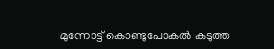മുന്നോട്ട് കൊണ്ടുപോകല്‍ കടുത്ത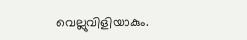വെല്ലുവിളിയാകും.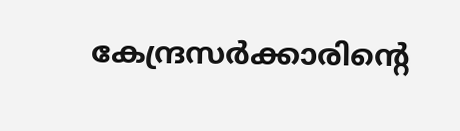കേന്ദ്രസര്‍ക്കാരിന്റെ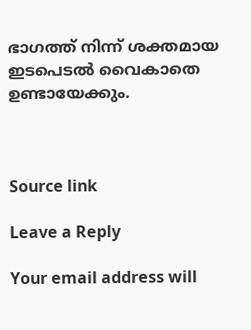ഭാഗത്ത് നിന്ന് ശക്തമായ ഇടപെടല്‍ വൈകാതെ ഉണ്ടായേക്കും.



Source link

Leave a Reply

Your email address will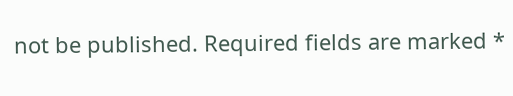not be published. Required fields are marked *